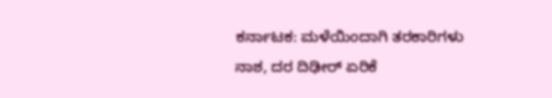ಕರ್ನಾಟಕ: ಮಳೆಯಿಂದಾಗಿ ತರಕಾರಿಗಳು ನಾಶ, ದರ ದಿಢೀರ್ ಏರಿಕೆ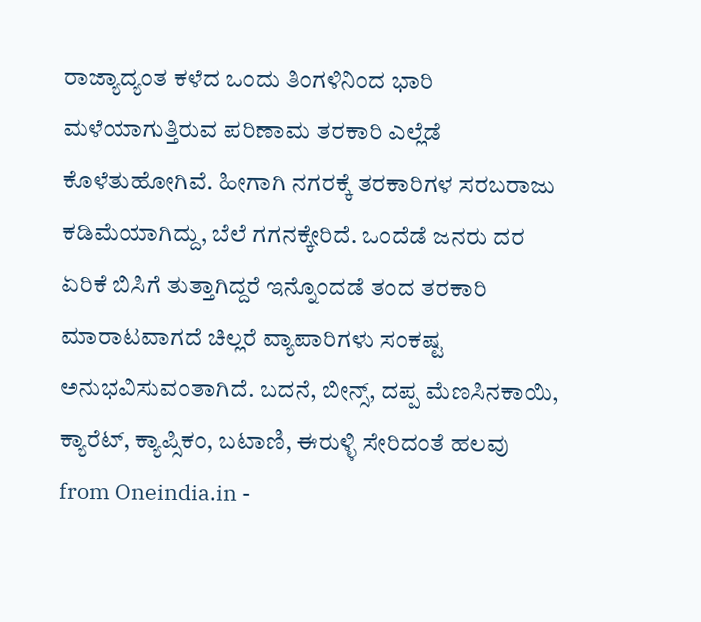ರಾಜ್ಯಾದ್ಯಂತ ಕಳೆದ ಒಂದು ತಿಂಗಳಿನಿಂದ ಭಾರಿ ಮಳೆಯಾಗುತ್ತಿರುವ ಪರಿಣಾಮ ತರಕಾರಿ ಎಲ್ಲೆಡೆ ಕೊಳೆತುಹೋಗಿವೆ. ಹೀಗಾಗಿ ನಗರಕ್ಕೆ ತರಕಾರಿಗಳ ಸರಬರಾಜು ಕಡಿಮೆಯಾಗಿದ್ದು, ಬೆಲೆ ಗಗನಕ್ಕೇರಿದೆ. ಒಂದೆಡೆ ಜನರು ದರ ಏರಿಕೆ ಬಿಸಿಗೆ ತುತ್ತಾಗಿದ್ದರೆ ಇನ್ನೊಂದಡೆ ತಂದ ತರಕಾರಿ ಮಾರಾಟವಾಗದೆ ಚಿಲ್ಲರೆ ವ್ಯಾಪಾರಿಗಳು ಸಂಕಷ್ಟ ಅನುಭವಿಸುವಂತಾಗಿದೆ. ಬದನೆ, ಬೀನ್ಸ್, ದಪ್ಪ ಮೆಣಸಿನಕಾಯಿ, ಕ್ಯಾರೆಟ್, ಕ್ಯಾಪ್ಸಿಕಂ, ಬಟಾಣಿ, ಈರುಳ್ಳಿ ಸೇರಿದಂತೆ ಹಲವು
from Oneindia.in -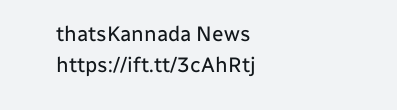thatsKannada News https://ift.tt/3cAhRtj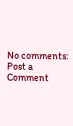No comments:
Post a Comment